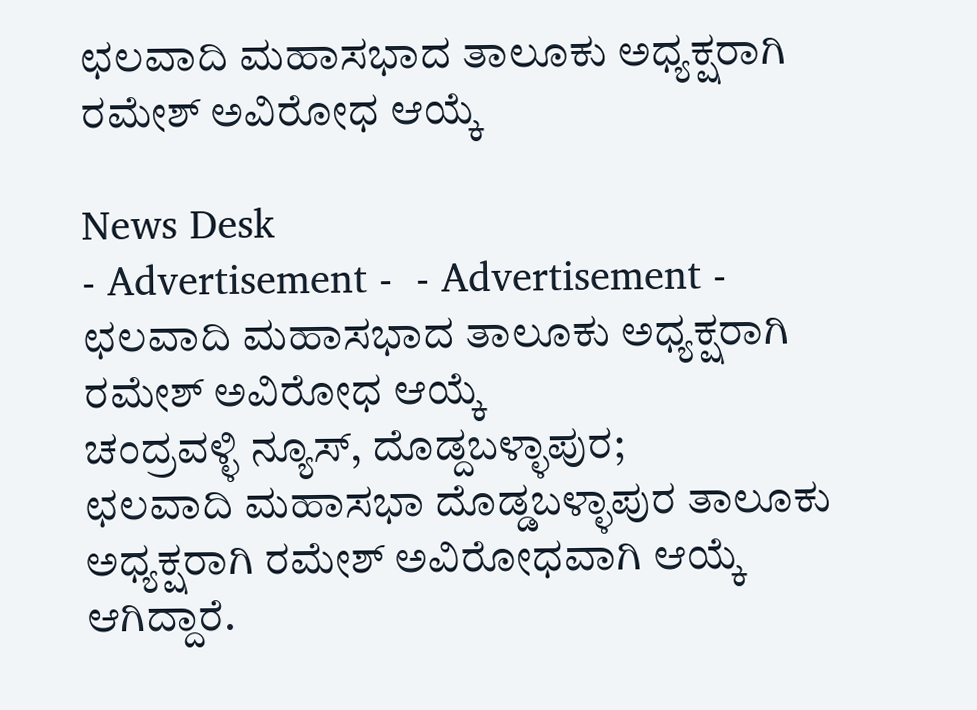ಛಲವಾದಿ ಮಹಾಸಭಾದ ತಾಲೂಕು ಅಧ್ಯಕ್ಷರಾಗಿ ರಮೇಶ್ ಅವಿರೋಧ ಆಯ್ಕೆ

News Desk
- Advertisement -  - Advertisement -
ಛಲವಾದಿ ಮಹಾಸಭಾದ ತಾಲೂಕು ಅಧ್ಯಕ್ಷರಾಗಿ ರಮೇಶ್ ಅವಿರೋಧ ಆಯ್ಕೆ
ಚಂದ್ರವಳ್ಳಿ ನ್ಯೂಸ್, ದೊಡ್ದಬಳ್ಳಾಪುರ;                      ಛಲವಾದಿ ಮಹಾಸಭಾ ದೊಡ್ಡಬಳ್ಳಾಪುರ ತಾಲೂಕು ಅಧ್ಯಕ್ಷರಾಗಿ ರಮೇಶ್ ಅವಿರೋಧವಾಗಿ ಆಯ್ಕೆ ಆಗಿದ್ದಾರೆ.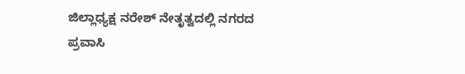ಜಿಲ್ಲಾಧ್ಯಕ್ಷ ನರೇಶ್‌ ನೇತೃತ್ವದಲ್ಲಿ ನಗರದ ಪ್ರವಾಸಿ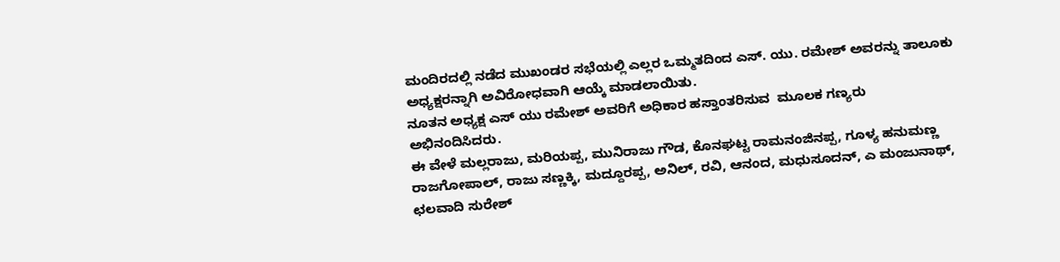ಮಂದಿರದಲ್ಲಿ ನಡೆದ ಮುಖಂಡರ ಸಭೆಯಲ್ಲಿ ಎಲ್ಲರ ಒಮ್ಮತದಿಂದ ಎಸ್. ಯು. ರಮೇಶ್ ಅವರನ್ನು ತಾಲೂಕು ಅಧ್ಯಕ್ಷರನ್ನಾಗಿ ಅವಿರೋಧವಾಗಿ ಆಯ್ಕೆ ಮಾಡಲಾಯಿತು.
ನೂತನ ಅಧ್ಯಕ್ಷ ಎಸ್ ಯು ರಮೇಶ್ ಅವರಿಗೆ ಅಧಿಕಾರ ಹಸ್ತಾಂತರಿಸುವ  ಮೂಲಕ ಗಣ್ಯರು ಅಭಿನಂದಿಸಿದರು.
ಈ ವೇಳೆ ಮಲ್ಲರಾಜು, ಮರಿಯಪ್ಪ, ಮುನಿರಾಜು ಗೌಡ, ಕೊನಘಟ್ಟ ರಾಮನಂಜಿನಪ್ಪ, ಗೂಳ್ಯ ಹನುಮಣ್ಣ ರಾಜಗೋಪಾಲ್, ರಾಜು ಸಣ್ಣಕ್ಕಿ, ಮದ್ದೂರಪ್ಪ, ಅನಿಲ್‌, ರವಿ, ಆನಂದ, ಮಧುಸೂದನ್, ಎ ಮಂಜುನಾಥ್, ಛಲವಾದಿ ಸುರೇಶ್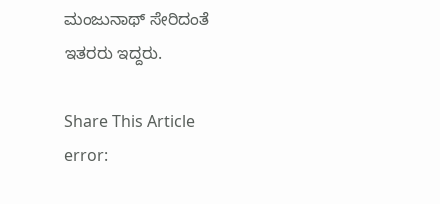ಮಂಜುನಾಥ್ ಸೇರಿದಂತೆ ಇತರರು ಇದ್ದರು.

Share This Article
error: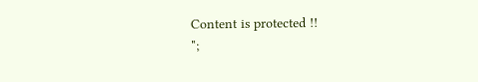Content is protected !!
";